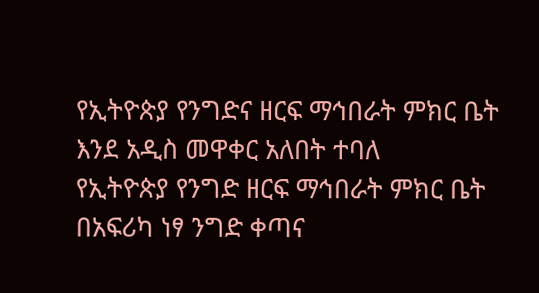የኢትዮጵያ የንግድና ዘርፍ ማኅበራት ምክር ቤት እንደ አዲስ መዋቀር አለበት ተባለ
የኢትዮጵያ የንግድ ዘርፍ ማኅበራት ምክር ቤት በአፍሪካ ነፃ ንግድ ቀጣና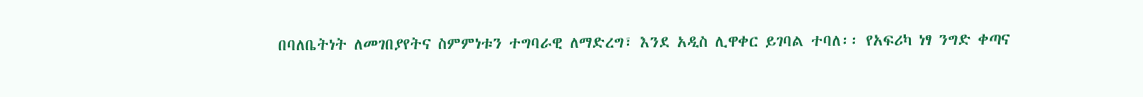በባለቤትነት ለመገበያየትና ስምምነቱን ተግባራዊ ለማድረግ፣ እንደ አዲስ ሊዋቀር ይገባል ተባለ፡፡ የአፍሪካ ነፃ ንግድ ቀጣና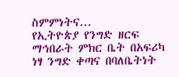ስምምነትና...
የኢትዮጵያ የንግድ ዘርፍ ማኅበራት ምክር ቤት በአፍሪካ ነፃ ንግድ ቀጣና በባለቤትነት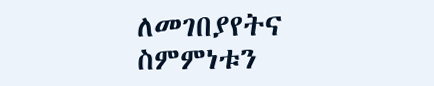ለመገበያየትና ስምምነቱን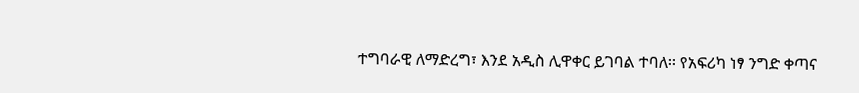ተግባራዊ ለማድረግ፣ እንደ አዲስ ሊዋቀር ይገባል ተባለ፡፡ የአፍሪካ ነፃ ንግድ ቀጣና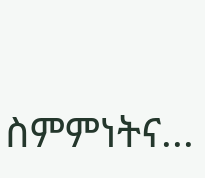ስምምነትና...